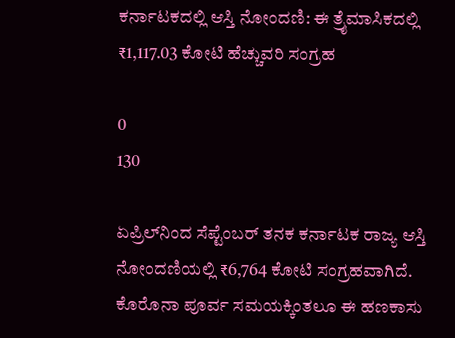ಕರ್ನಾಟಕದಲ್ಲಿ ಆಸ್ತಿ ನೋಂದಣಿ: ಈ ತ್ರೈಮಾಸಿಕದಲ್ಲಿ ₹1,117.03 ಕೋಟಿ ಹೆಚ್ಚುವರಿ ಸಂಗ್ರಹ

0
130

ಏಪ್ರಿಲ್‌ನಿಂದ ಸೆಪ್ಟೆಂಬರ್‌ ತನಕ ಕರ್ನಾಟಕ ರಾಜ್ಯ ಆಸ್ತಿ ನೋಂದಣಿಯಲ್ಲಿ ₹6,764 ಕೋಟಿ ಸಂಗ್ರಹವಾಗಿದೆ. ಕೊರೊನಾ ಪೂರ್ವ ಸಮಯಕ್ಕಿಂತಲೂ ಈ ಹಣಕಾಸು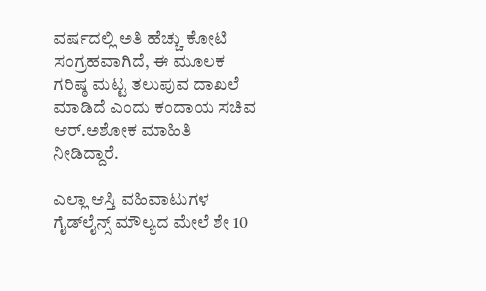ವರ್ಷದಲ್ಲಿ ಅತಿ ಹೆಚ್ಚು ಕೋಟಿ ಸಂಗ್ರಹವಾಗಿದೆ, ಈ ಮೂಲಕ ಗರಿಷ್ಠ ಮಟ್ಟ ತಲುಪುವ ದಾಖಲೆ ಮಾಡಿದೆ ಎಂದು ಕಂದಾಯ ಸಚಿವ ಆರ್‌.ಅಶೋಕ ಮಾಹಿತಿ ನೀಡಿದ್ದಾರೆ.

ಎಲ್ಲಾ ಆಸ್ತಿ ವಹಿವಾಟುಗಳ ಗೈಡ್‌ಲೈನ್ಸ್‌ ಮೌಲ್ಯದ ಮೇಲೆ ಶೇ 10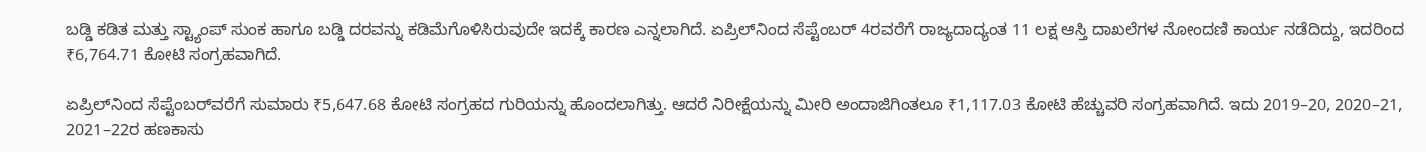ಬಡ್ಡಿ ಕಡಿತ ಮತ್ತು ಸ್ಟ್ಯಾಂಪ್‌ ಸುಂಕ ಹಾಗೂ ಬಡ್ಡಿ ದರವನ್ನು ಕಡಿಮೆಗೊಳಿಸಿರುವುದೇ ಇದಕ್ಕೆ ಕಾರಣ ಎನ್ನಲಾಗಿದೆ. ಏಪ್ರಿಲ್‌ನಿಂದ ಸೆಪ್ಟೆಂಬರ್‌ 4ರವರೆಗೆ ರಾಜ್ಯದಾದ್ಯಂತ 11 ಲಕ್ಷ ಆಸ್ತಿ ದಾಖಲೆಗಳ ನೋಂದಣಿ ಕಾರ್ಯ ನಡೆದಿದ್ದು, ಇದರಿಂದ ₹6,764.71 ಕೋಟಿ ಸಂಗ್ರಹವಾಗಿದೆ.

ಏಪ್ರಿಲ್‌ನಿಂದ ಸೆಪ್ಟೆಂಬರ್‌ವರೆಗೆ ಸುಮಾರು ₹5,647.68 ಕೋಟಿ ಸಂಗ್ರಹದ ಗುರಿಯನ್ನು ಹೊಂದಲಾಗಿತ್ತು. ಆದರೆ ನಿರೀಕ್ಷೆಯನ್ನು ಮೀರಿ ಅಂದಾಜಿಗಿಂತಲೂ ₹1,117.03 ಕೋಟಿ ಹೆಚ್ಚುವರಿ ಸಂಗ್ರಹವಾಗಿದೆ. ಇದು 2019–20, 2020–21, 2021–22ರ ಹಣಕಾಸು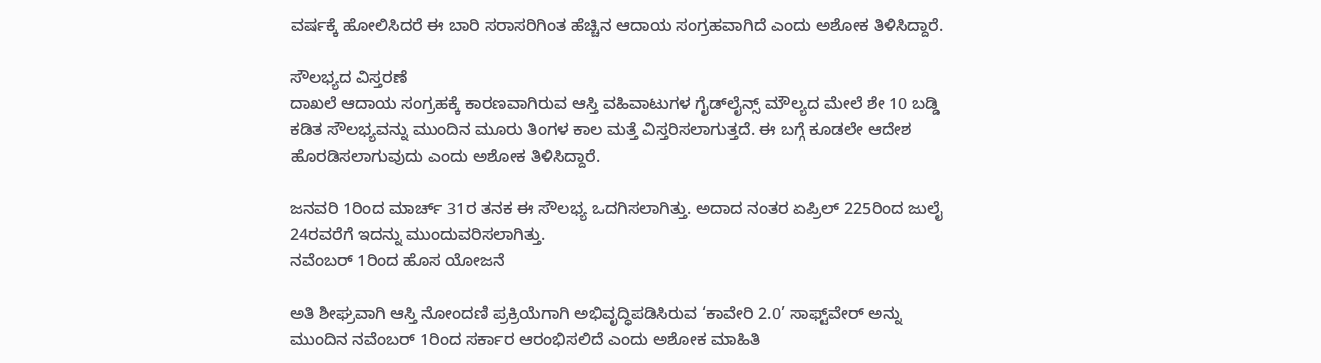ವರ್ಷಕ್ಕೆ ಹೋಲಿಸಿದರೆ ಈ ಬಾರಿ ಸರಾಸರಿಗಿಂತ ಹೆಚ್ಚಿನ ಆದಾಯ ಸಂಗ್ರಹವಾಗಿದೆ ಎಂದು ಅಶೋಕ ತಿಳಿಸಿದ್ದಾರೆ.

ಸೌಲಭ್ಯದ ವಿಸ್ತರಣೆ
ದಾಖಲೆ ಆದಾಯ ಸಂಗ್ರಹಕ್ಕೆ ಕಾರಣವಾಗಿರುವ ಆಸ್ತಿ ವಹಿವಾಟುಗಳ ಗೈಡ್‌ಲೈನ್ಸ್‌ ಮೌಲ್ಯದ ಮೇಲೆ ಶೇ 10 ಬಡ್ಡಿ ಕಡಿತ ಸೌಲಭ್ಯವನ್ನು ಮುಂದಿನ ಮೂರು ತಿಂಗಳ ಕಾಲ ಮತ್ತೆ ವಿಸ್ತರಿಸಲಾಗುತ್ತದೆ. ಈ ಬಗ್ಗೆ ಕೂಡಲೇ ಆದೇಶ ಹೊರಡಿಸಲಾಗುವುದು ಎಂದು ಅಶೋಕ ತಿಳಿಸಿದ್ದಾರೆ.

ಜನವರಿ 1ರಿಂದ ಮಾರ್ಚ್‌ 31ರ ತನಕ ಈ ಸೌಲಭ್ಯ ಒದಗಿಸಲಾಗಿತ್ತು. ಅದಾದ ನಂತರ ಏಪ್ರಿಲ್‌ 225ರಿಂದ ಜುಲೈ 24ರವರೆಗೆ ಇದನ್ನು ಮುಂದುವರಿಸಲಾಗಿತ್ತು.
ನವೆಂಬರ್‌ 1ರಿಂದ ಹೊಸ ಯೋಜನೆ

ಅತಿ ಶೀಘ್ರವಾಗಿ ಆಸ್ತಿ ನೋಂದಣಿ ಪ್ರಕ್ರಿಯೆಗಾಗಿ ಅಭಿವೃದ್ಧಿಪಡಿಸಿರುವ ‘ಕಾವೇರಿ 2.0’ ಸಾಫ್ಟ್‌ವೇರ್‌ ಅನ್ನು ಮುಂದಿನ ನವೆಂಬರ್‌ 1ರಿಂದ ಸರ್ಕಾರ ಆರಂಭಿಸಲಿದೆ ಎಂದು ಅಶೋಕ ಮಾಹಿತಿ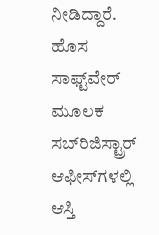ನೀಡಿದ್ದಾರೆ. ಹೊಸ ಸಾಫ್ಟ್‌ವೇರ್‌ ಮೂಲಕ ಸಬ್‌ರಿಜಿಸ್ಟ್ರಾರ್ ಆಫೀಸ್‌ಗಳಲ್ಲಿ ಆಸ್ತಿ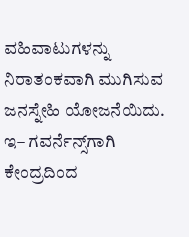ವಹಿವಾಟುಗಳನ್ನು ನಿರಾತಂಕವಾಗಿ ಮುಗಿಸುವ ಜನಸ್ನೇಹಿ ಯೋಜನೆಯಿದು. ಇ– ಗವರ್ನೆನ್ಸ್‌ಗಾಗಿ ಕೇಂದ್ರದಿಂದ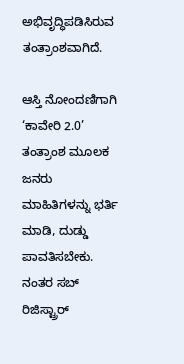ಅಭಿವೃದ್ಧಿಪಡಿಸಿರುವ ತಂತ್ರಾಂಶವಾಗಿದೆ.

ಆಸ್ತಿ ನೋಂದಣಿಗಾಗಿ ‘ಕಾವೇರಿ 2.0’ ತಂತ್ರಾಂಶ ಮೂಲಕ ಜನರು ಮಾಹಿತಿಗಳನ್ನು ಭರ್ತಿ ಮಾಡಿ, ದುಡ್ಡು ಪಾವತಿಸಬೇಕು. ನಂತರ ಸಬ್‌ ರಿಜಿಸ್ಟ್ರಾರ್‌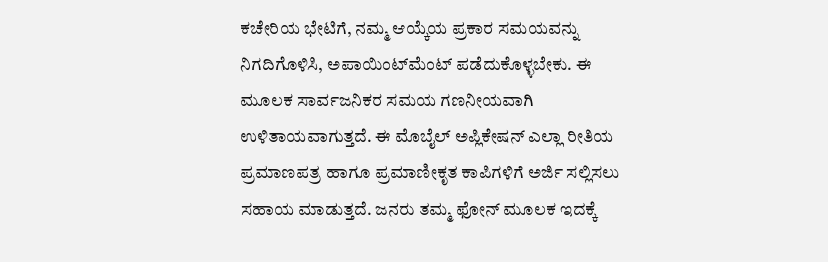ಕಚೇರಿಯ ಭೇಟಿಗೆ, ನಮ್ಮ ಆಯ್ಕೆಯ ಪ್ರಕಾರ ಸಮಯವನ್ನು ನಿಗದಿಗೊಳಿಸಿ, ಅಪಾಯಿಂಟ್‌ಮೆಂಟ್‌ ಪಡೆದುಕೊಳ್ಳಬೇಕು. ಈ ಮೂಲಕ ಸಾರ್ವಜನಿಕರ ಸಮಯ ಗಣನೀಯವಾಗಿ ಉಳಿತಾಯವಾಗುತ್ತದೆ. ಈ ಮೊಬೈಲ್‌ ಅಪ್ಲಿಕೇಷನ್‌ ಎಲ್ಲಾ ರೀತಿಯ ಪ್ರಮಾಣಪತ್ರ ಹಾಗೂ ಪ್ರಮಾಣೀಕೃತ ಕಾಪಿಗಳಿಗೆ ಅರ್ಜಿ ಸಲ್ಲಿಸಲು ಸಹಾಯ ಮಾಡುತ್ತದೆ. ಜನರು ತಮ್ಮ ಫೋನ್‌ ಮೂಲಕ ಇದಕ್ಕೆ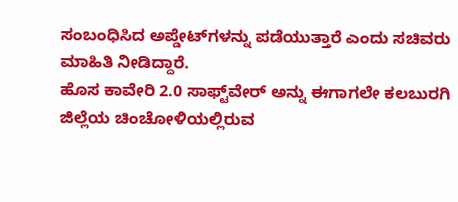ಸಂಬಂಧಿಸಿದ ಅಪ್ಡೇಟ್‌ಗಳನ್ನು ಪಡೆಯುತ್ತಾರೆ ಎಂದು ಸಚಿವರು ಮಾಹಿತಿ ನೀಡಿದ್ದಾರೆ.
ಹೊಸ ಕಾವೇರಿ 2.0 ಸಾಫ್ಟ್‌ವೇರ್‌ ಅನ್ನು ಈಗಾಗಲೇ ಕಲಬುರಗಿ ಜಿಲ್ಲೆಯ ಚಿಂಚೋಳಿಯಲ್ಲಿರುವ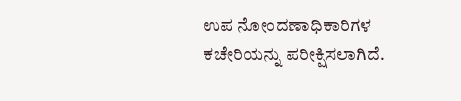ಉಪ ನೋಂದಣಾಧಿಕಾರಿಗಳ ಕಚೇರಿಯನ್ನು ಪರೀಕ್ಷಿಸಲಾಗಿದೆ.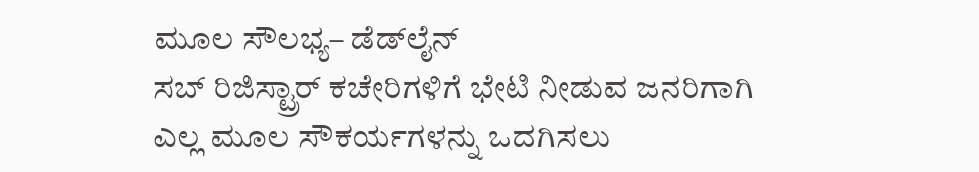ಮೂಲ ಸೌಲಭ್ಯ– ಡೆಡ್‌ಲೈನ್‌
ಸಬ್‌ ರಿಜಿಸ್ಟ್ರಾರ್‌ ಕಚೇರಿಗಳಿಗೆ ಭೇಟಿ ನೀಡುವ ಜನರಿಗಾಗಿ ಎಲ್ಲ ಮೂಲ ಸೌಕರ್ಯಗಳನ್ನು ಒದಗಿಸಲು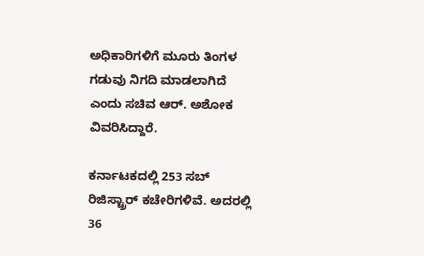ಅಧಿಕಾರಿಗಳಿಗೆ ಮೂರು ತಿಂಗಳ ಗಡುವು ನಿಗದಿ ಮಾಡಲಾಗಿದೆ ಎಂದು ಸಚಿವ ಆರ್‌. ಅಶೋಕ ವಿವರಿಸಿದ್ದಾರೆ.

ಕರ್ನಾಟಕದಲ್ಲಿ 253 ಸಬ್‌ ರಿಜಿಸ್ಟ್ರಾರ್‌ ಕಚೇರಿಗಳಿವೆ. ಅದರಲ್ಲಿ 36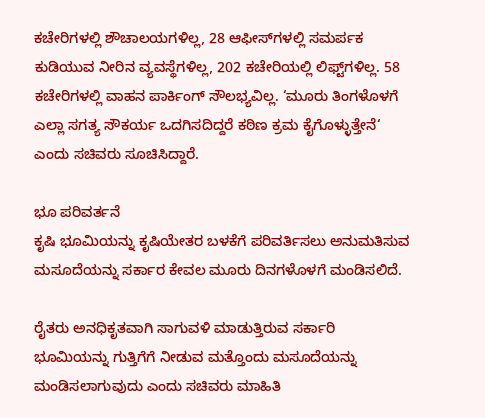ಕಚೇರಿಗಳಲ್ಲಿ ಶೌಚಾಲಯಗಳಿಲ್ಲ, 28 ಆಫೀಸ್‌ಗಳಲ್ಲಿ ಸಮರ್ಪಕ ಕುಡಿಯುವ ನೀರಿನ ವ್ಯವಸ್ಥೆಗಳಿಲ್ಲ, 202 ಕಚೇರಿಯಲ್ಲಿ ಲಿಫ್ಟ್‌ಗಳಿಲ್ಲ. 58 ಕಚೇರಿಗಳಲ್ಲಿ ವಾಹನ ಪಾರ್ಕಿಂಗ್‌ ಸೌಲಭ್ಯವಿಲ್ಲ. ‘ಮೂರು ತಿಂಗಳೊಳಗೆ ಎಲ್ಲಾ ಸಗತ್ಯ ಸೌಕರ್ಯ ಒದಗಿಸದಿದ್ದರೆ ಕಠಿಣ ಕ್ರಮ ಕೈಗೊಳ್ಳುತ್ತೇನೆ‘ ಎಂದು ಸಚಿವರು ಸೂಚಿಸಿದ್ದಾರೆ.

ಭೂ ಪರಿವರ್ತನೆ
ಕೃಷಿ ಭೂಮಿಯನ್ನು ಕೃಷಿಯೇತರ ಬಳಕೆಗೆ ಪರಿವರ್ತಿಸಲು ಅನುಮತಿಸುವ ಮಸೂದೆಯನ್ನು ಸರ್ಕಾರ ಕೇವಲ ಮೂರು ದಿನಗಳೊಳಗೆ ಮಂಡಿಸಲಿದೆ.

ರೈತರು ಅನಧಿಕೃತವಾಗಿ ಸಾಗುವಳಿ ಮಾಡುತ್ತಿರುವ ಸರ್ಕಾರಿ ಭೂಮಿಯನ್ನು ಗುತ್ತಿಗೆಗೆ ನೀಡುವ ಮತ್ತೊಂದು ಮಸೂದೆಯನ್ನು ಮಂಡಿಸಲಾಗುವುದು ಎಂದು ಸಚಿವರು ಮಾಹಿತಿ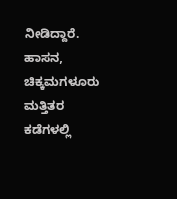ನೀಡಿದ್ದಾರೆ. ಹಾಸನ, ಚಿಕ್ಕಮಗಳೂರು ಮತ್ತಿತರ ಕಡೆಗಳಲ್ಲಿ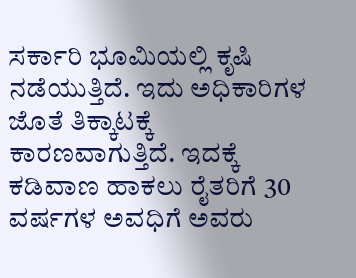ಸರ್ಕಾರಿ ಭೂಮಿಯಲ್ಲಿ ಕೃಷಿ ನಡೆಯುತ್ತಿದೆ. ಇದು ಅಧಿಕಾರಿಗಳ ಜೊತೆ ತಿಕ್ಕಾಟಕ್ಕೆ ಕಾರಣವಾಗುತ್ತಿದೆ. ಇದಕ್ಕೆ ಕಡಿವಾಣ ಹಾಕಲು ರೈತರಿಗೆ 30 ವರ್ಷಗಳ ಅವಧಿಗೆ ಅವರು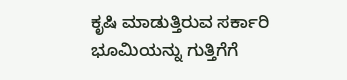ಕೃಷಿ ಮಾಡುತ್ತಿರುವ ಸರ್ಕಾರಿ ಭೂಮಿಯನ್ನು ಗುತ್ತಿಗೆಗೆ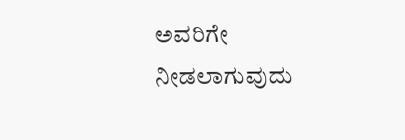ಅವರಿಗೇ ನೀಡಲಾಗುವುದು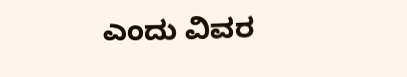ಎಂದು ವಿವರ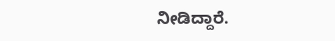ನೀಡಿದ್ದಾರೆ.